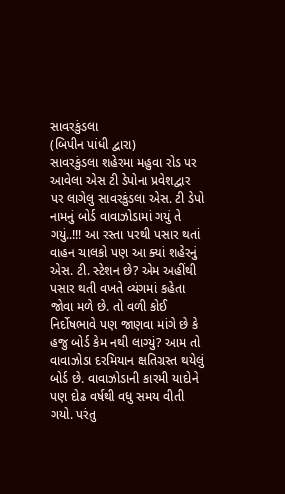સાવરકુંડલા
(બિપીન પાંધી દ્વારા)
સાવરકુંડલા શહેરમા મહુવા રોડ પર આવેલા એસ ટી ડેપોના પ્રવેશદ્વાર પર લાગેલુ સાવરકુંડલા એસ. ટી ડેપો નામનું બોર્ડ વાવાઝોડામાં ગયું તે ગયું..!!! આ રસ્તા પરથી પસાર થતાં વાહન ચાલકો પણ આ ક્યાં શહેરનું એસ. ટી. સ્ટેશન છે? એમ અહીંથી પસાર થતી વખતે વ્યંગમાં કહેતા જોવા મળે છે. તો વળી કોઈ નિર્દોષભાવે પણ જાણવા માંગે છે કે હજુ બોર્ડ કેમ નથી લાગ્યું? આમ તો વાવાઝોડા દરમિયાન ક્ષતિગ્રસ્ત થયેલું બોર્ડ છે. વાવાઝોડાની કારમી યાદોને પણ દોઢ વર્ષથી વધુ સમય વીતી ગયો. પરંતુ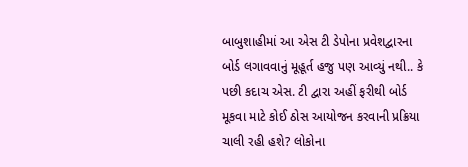બાબુશાહીમાં આ એસ ટી ડેપોના પ્રવેશદ્વારના બોર્ડ લગાવવાનું મૂહૂર્ત હજુ પણ આવ્યું નથી.. કે પછી કદાચ એસ. ટી દ્વારા અહીં ફરીથી બોર્ડ મૂકવા માટે કોઈ ઠોસ આયોજન કરવાની પ્રક્રિયા ચાલી રહી હશે? લોકોના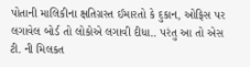પોતાની માલિકીના ક્ષતિગ્રસ્ત ઈમારતો કે દુકાન, ઓફિસ પર લગાવેલ બોર્ડ તો લોકોએ લગાવી દીધા.. પરંતુ આ તો એસ ટી. ની મિલકત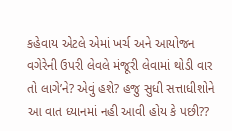કહેવાય એટલે એમાં ખર્ચ અને આયોજન વગેરેની ઉપરી લેવલે મંજૂરી લેવામાં થોડી વાર તો લાગે’ને? એવું હશે? હજુ સુધી સત્તાધીશોને આ વાત ધ્યાનમાં નહી આવી હોય કે પછી??